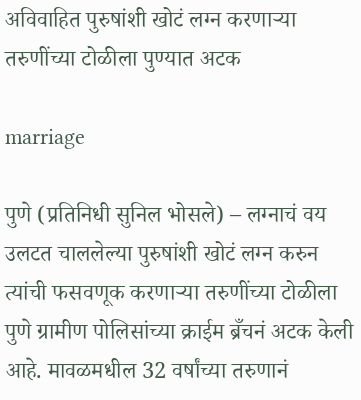अविवाहित पुरुषांशी खोटं लग्न करणाऱ्या तरुणींच्या टोळीला पुण्यात अटक

marriage

पुणे (प्रतिनिधी सुनिल भोसले) – लग्नाचं वय उलटत चाललेल्या पुरुषांशी खोटं लग्न करुन त्यांची फसवणूक करणाऱ्या तरुणींच्या टोळीला पुणे ग्रामीण पोलिसांच्या क्राईम ब्रँचनं अटक केली आहे. मावळमधील 32 वर्षांच्या तरुणानं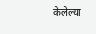केलेल्या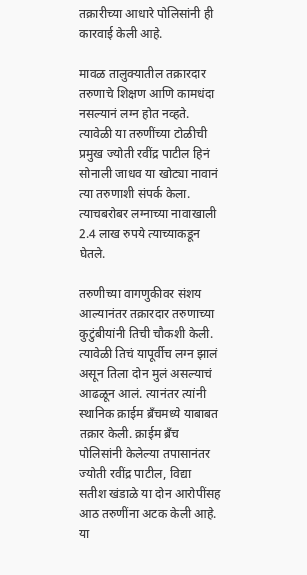तक्रारीच्या आधारे पोलिसांनी ही कारवाई केली आहे.

मावळ तालुक्यातील तक्रारदार तरुणाचे शिक्षण आणि कामधंदा नसल्यानं लग्न होत नव्हते. त्यावेळी या तरुणींच्या टोळीची प्रमुख ज्योती रवींद्र पाटील हिनं सोनाली जाधव या खोट्या नावानं त्या तरुणाशी संपर्क केला. त्याचबरोबर लग्नाच्या नावाखाली 2.4 लाख रुपये त्याच्याकडून घेतले.

तरुणीच्या वागणुकीवर संशय आल्यानंतर तक्रारदार तरुणाच्या कुटुंबीयांनी तिची चौकशी केली. त्यावेळी तिचं यापूर्वीच लग्न झालं असून तिला दोन मुलं असल्याचं आढळून आलं. त्यानंतर त्यांनी स्थानिक क्राईम ब्रँचमध्ये याबाबत तक्रार केली. क्राईम ब्रँच पोलिसांनी केलेल्या तपासानंतर ज्योती रवींद्र पाटील, विद्या सतीश खंडाळे या दोन आरोपींसह आठ तरुणींना अटक केली आहे. या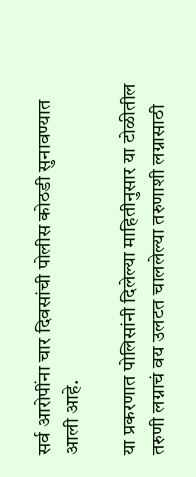सर्व आरोपींना चार दिवसांची पोलीस कोठडी सुनावण्यात आली आहे.

या प्रकरणात पोलिसांनी दिलेल्या माहितीनुसार या टोळीतील तरुणी लग्नाचं वय उलटत चाललेल्या तरुणाशी लग्नासाठी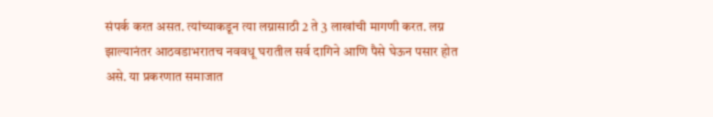संपर्क करत असत. त्यांच्याकडून त्या लग्नासाठी 2 ते 3 लाखांची मागणी करत. लग्न झाल्यानंतर आठवडाभरातच नववधू घरातील सर्व दागिने आणि पैसे घेऊन पसार होत असे. या प्रकरणात समाजात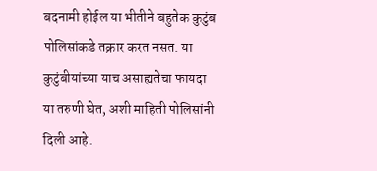बदनामी होईल या भीतीने बहुतेक कुटुंब पोलिसांकडे तक्रार करत नसत. या कुटुंबीयांच्या याच असाह्यतेचा फायदा या तरुणी घेत, अशी माहिती पोलिसांनी दिली आहे.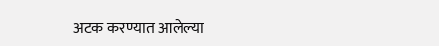अटक करण्यात आलेल्या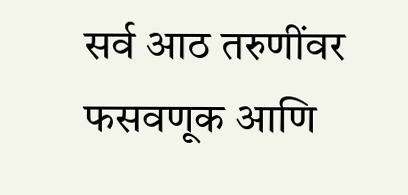सर्व आठ तरुणींवर फसवणूक आणि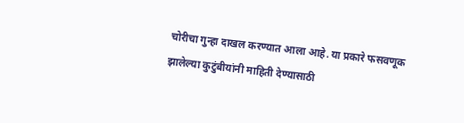चोरीचा गुन्हा दाखल करण्यात आला आहे. या प्रकारे फसवणूक झालेल्या कुटुंबीयांनी माहिती देण्यासाठी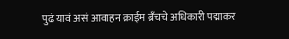पुढं यावं असं आवाहन क्राईम ब्रँचचे अधिकारी पद्माकर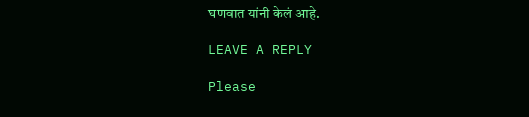घणवात यांनी केलं आहे.

LEAVE A REPLY

Please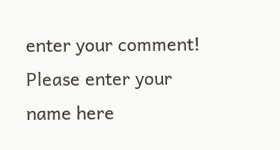enter your comment!
Please enter your name here